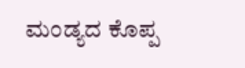ಮಂಡ್ಯದ ಕೊಪ್ಪ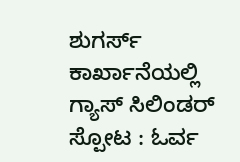ಶುಗರ್ಸ್ ಕಾರ್ಖಾನೆಯಲ್ಲಿ ಗ್ಯಾಸ್ ಸಿಲಿಂಡರ್ ಸ್ಪೋಟ : ಓರ್ವ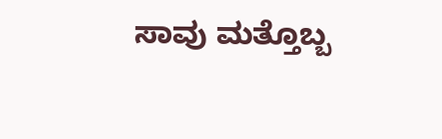ಸಾವು ಮತ್ತೊಬ್ಬ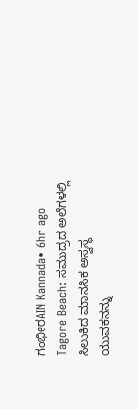ಗಂಭೀರAIN Kannada• 6hr ago
Tagore Beach: ಸಮುದ್ರದ ಅಲೆಗಳಲ್ಲಿ ಸಿಲುಕಿದ ಮಾನಸಿಕ ಅಸ್ವಸ್ಥ ಯುವಕನನ್ನು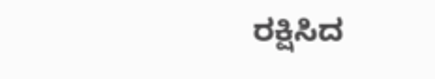ರಕ್ಷಿಸಿದ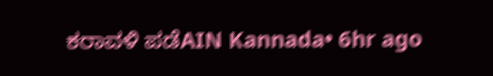ಕರಾವಳಿ ಪಡೆAIN Kannada• 6hr ago